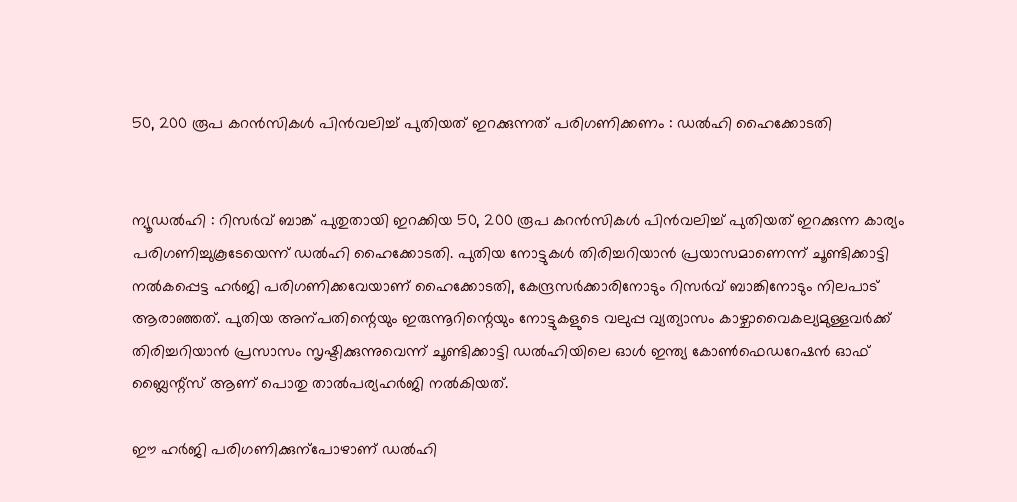50, 200 രൂപ കറൻ‍സികൾ‍ പിൻവലിച്ച് പുതിയത് ഇറക്കുന്നത് പരിഗണിക്കണം : ഡൽഹി ഹൈക്കോടതി


ന്യൂഡൽഹി : റിസർവ് ബാങ്ക് പുതുതായി ഇറക്കിയ 50, 200 രൂപ കറൻ‍സികൾ‍ പിൻ‍വലിച്ച് പുതിയത് ഇറക്കുന്ന കാര്യം പരിഗണിച്ചുകൂടേയെന്ന് ഡൽഹി ഹൈക്കോടതി. പുതിയ നോട്ടുകൾ തിരിച്ചറിയാൻ പ്രയാസമാണെന്ന് ചൂണ്ടിക്കാട്ടി നൽ‍കപ്പെട്ട ഹർ‍ജി പരിഗണിക്കവേയാണ് ഹൈക്കോടതി, കേന്ദ്രസർ‍ക്കാരിനോടും റിസർ‍വ് ബാങ്കിനോടും നിലപാട് ആരാഞ്ഞത്. പുതിയ അന്പതിന്റെയും ഇരുന്നൂറിന്റെയും നോട്ടുകളുടെ വലുപ്പ വ്യത്യാസം കാഴ്ചാവൈകല്യമുള്ളവർ‍ക്ക് തിരിച്ചറിയാൻ പ്രസാസം സൃഷ്ടിക്കുന്നുവെന്ന് ചൂണ്ടിക്കാട്ടി ഡൽഹിയിലെ ഓൾ‍ ഇന്ത്യ കോൺഫെഡറേഷൻ‍ ഓഫ് ബ്ലൈന്റ്‌സ് ആണ് പൊതു താൽ‍പര്യഹർജി നൽകിയത്.

ഈ ഹർജി പരിഗണിക്കുന്പോഴാണ് ഡൽഹി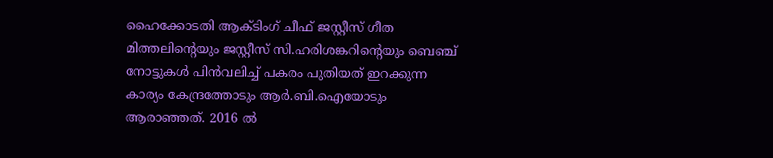ഹൈക്കോടതി ആക്ടിംഗ് ചീഫ് ജസ്റ്റീസ് ഗീത മിത്തലിന്റെയും ജസ്റ്റീസ് സി.ഹരിശങ്കറിന്റെയും ബെഞ്ച് നോട്ടുകൾ‍ പിൻ‍വലിച്ച് പകരം പുതിയത് ഇറക്കുന്ന കാര്യം കേന്ദ്രത്തോടും ആർ.ബി.ഐയോടും ആരാഞ്ഞത്. 2016 ൽ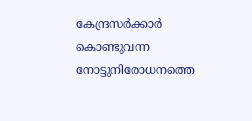കേന്ദ്രസർ‍ക്കാർ‍ കൊണ്ടുവന്ന നോട്ടുനിരോധനത്തെ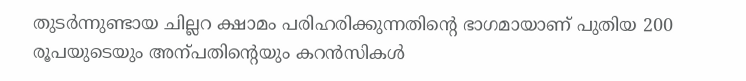തുടർന്നുണ്ടായ ചില്ലറ ക്ഷാമം പരിഹരിക്കുന്നതിന്റെ ഭാഗമായാണ് പുതിയ 200 രൂപയുടെയും അന്പതിന്റെയും കറൻസികൾ‍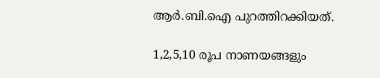ആർ.ബി.ഐ പുറത്തിറക്കിയത്.

1,2,5,10 രൂപ നാണയങ്ങളും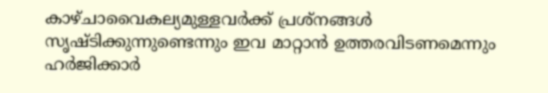കാഴ്ചാവൈകല്യമുള്ളവർക്ക് പ്രശ്‌നങ്ങൾ സൃഷ്ടിക്കുന്നുണ്ടെന്നും ഇവ മാറ്റാൻ ഉത്തരവിടണമെന്നും ഹർ‍ജിക്കാർ‍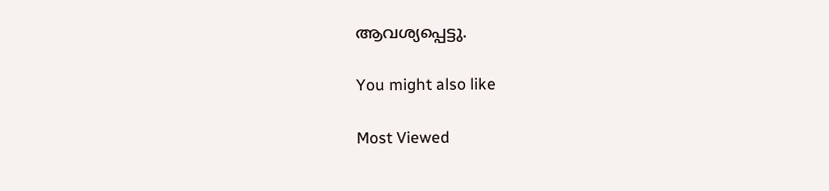ആവശ്യപ്പെട്ടു.

You might also like

Most Viewed